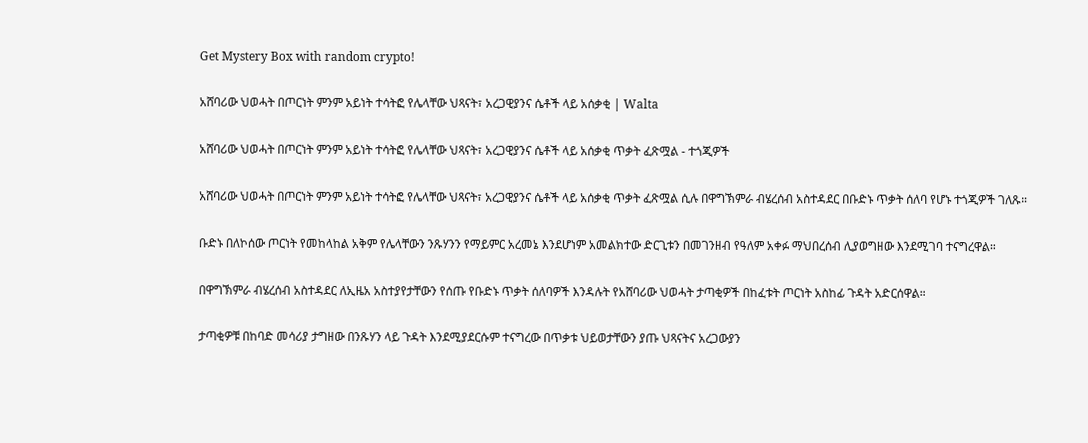Get Mystery Box with random crypto!

አሸባሪው ህወሓት በጦርነት ምንም አይነት ተሳትፎ የሌላቸው ህጻናት፣ አረጋዊያንና ሴቶች ላይ አሰቃቂ | Walta

አሸባሪው ህወሓት በጦርነት ምንም አይነት ተሳትፎ የሌላቸው ህጻናት፣ አረጋዊያንና ሴቶች ላይ አሰቃቂ ጥቃት ፈጽሟል - ተጎጂዎች

አሸባሪው ህወሓት በጦርነት ምንም አይነት ተሳትፎ የሌላቸው ህጻናት፣ አረጋዊያንና ሴቶች ላይ አሰቃቂ ጥቃት ፈጽሟል ሲሉ በዋግኽምራ ብሄረሰብ አስተዳደር በቡድኑ ጥቃት ሰለባ የሆኑ ተጎጂዎች ገለጹ።

ቡድኑ በለኮሰው ጦርነት የመከላከል አቅም የሌላቸውን ንጹሃንን የማይምር አረመኔ እንደሆነም አመልክተው ድርጊቱን በመገንዘብ የዓለም አቀፉ ማህበረሰብ ሊያወግዘው እንደሚገባ ተናግረዋል።

በዋግኽምራ ብሄረሰብ አስተዳደር ለኢዜአ አስተያየታቸውን የሰጡ የቡድኑ ጥቃት ሰለባዎች እንዳሉት የአሸባሪው ህወሓት ታጣቂዎች በከፈቱት ጦርነት አስከፊ ጉዳት አድርሰዋል።

ታጣቂዎቹ በከባድ መሳሪያ ታግዘው በንጹሃን ላይ ጉዳት እንደሚያደርሱም ተናግረው በጥቃቱ ህይወታቸውን ያጡ ህጻናትና አረጋውያን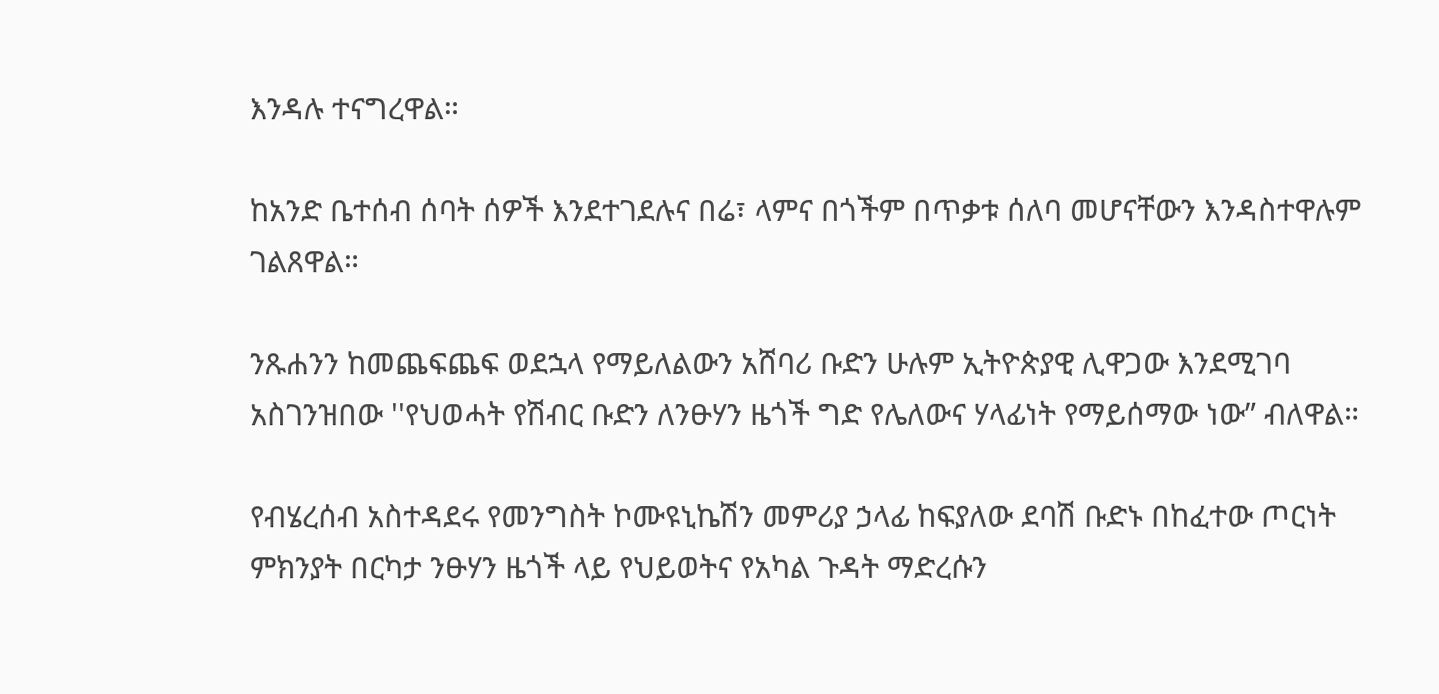እንዳሉ ተናግረዋል።

ከአንድ ቤተሰብ ሰባት ሰዎች እንደተገደሉና በሬ፣ ላምና በጎችም በጥቃቱ ሰለባ መሆናቸውን እንዳስተዋሉም ገልጸዋል።

ንጹሐንን ከመጨፍጨፍ ወደኋላ የማይለልውን አሸባሪ ቡድን ሁሉም ኢትዮጵያዊ ሊዋጋው እንደሚገባ አስገንዝበው ''የህወሓት የሽብር ቡድን ለንፁሃን ዜጎች ግድ የሌለውና ሃላፊነት የማይሰማው ነው” ብለዋል።

የብሄረሰብ አስተዳደሩ የመንግስት ኮሙዩኒኬሽን መምሪያ ኃላፊ ከፍያለው ደባሽ ቡድኑ በከፈተው ጦርነት ምክንያት በርካታ ንፁሃን ዜጎች ላይ የህይወትና የአካል ጉዳት ማድረሱን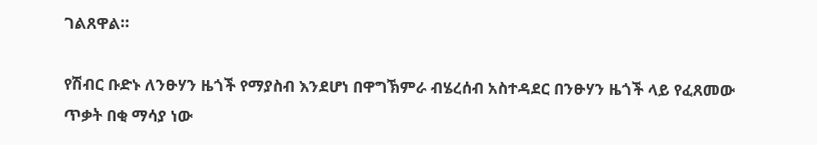ገልጸዋል።

የሽብር ቡድኑ ለንፁሃን ዜጎች የማያስብ እንደሆነ በዋግኽምራ ብሄረሰብ አስተዳደር በንፁሃን ዜጎች ላይ የፈጸመው ጥቃት በቂ ማሳያ ነው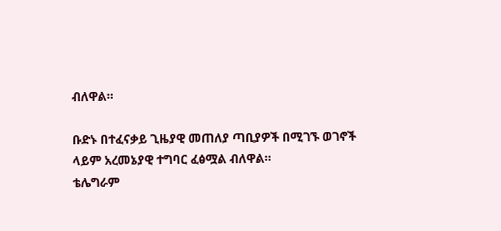ብለዋል።

ቡድኑ በተፈናቃይ ጊዜያዊ መጠለያ ጣቢያዎች በሚገኙ ወገኖች ላይም አረመኔያዊ ተግባር ፈፅሟል ብለዋል።
ቴሌግራም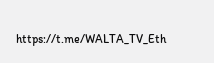https://t.me/WALTA_TV_Eth